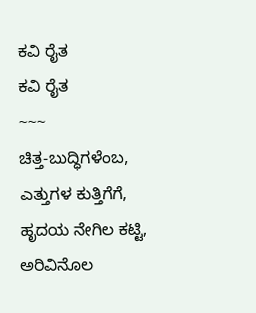ಕವಿ ರೈತ
ಕವಿ ರೈತ
~~~
ಚಿತ್ತ-ಬುದ್ಧಿಗಳೆಂಬ,
ಎತ್ತುಗಳ ಕುತ್ತಿಗೆಗೆ,
ಹೃದಯ ನೇಗಿಲ ಕಟ್ಟಿ,
ಅರಿವಿನೊಲ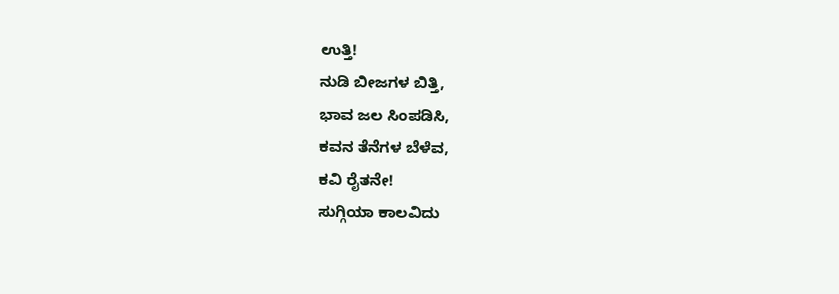ಉತ್ತಿ!
ನುಡಿ ಬೀಜಗಳ ಬಿತ್ತಿ,
ಭಾವ ಜಲ ಸಿಂಪಡಿಸಿ,
ಕವನ ತೆನೆಗಳ ಬೆಳೆವ,
ಕವಿ ರೈತನೇ!
ಸುಗ್ಗಿಯಾ ಕಾಲವಿದು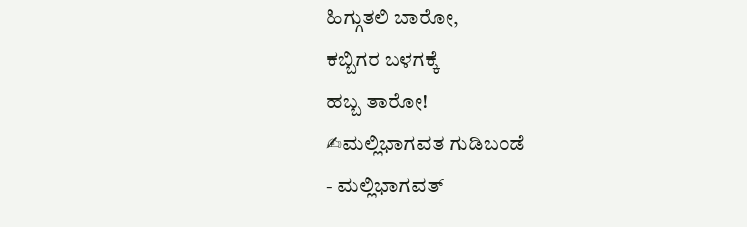ಹಿಗ್ಗುತಲಿ ಬಾರೋ,
ಕಬ್ಬಿಗರ ಬಳಗಕ್ಕೆ
ಹಬ್ಬ ತಾರೋ!
✍ಮಲ್ಲಿಭಾಗವತ ಗುಡಿಬಂಡೆ
- ಮಲ್ಲಿಭಾಗವತ್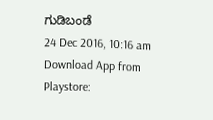ಗುಡಿಬಂಡೆ
24 Dec 2016, 10:16 am
Download App from Playstore: